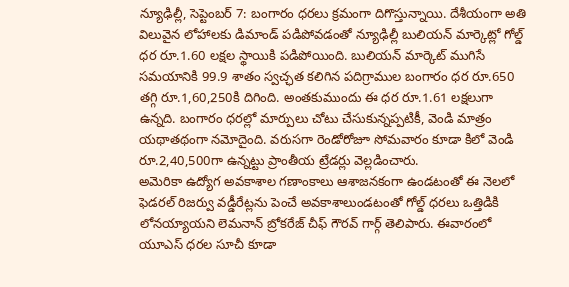న్యూఢిల్లీ, సెప్టెంబర్ 7: బంగారం ధరలు క్రమంగా దిగొస్తున్నాయి. దేశీయంగా అతి విలువైన లోహాలకు డిమాండ్ పడిపోవడంతో న్యూఢిల్లీ బులియన్ మార్కెట్లో గోల్డ్ ధర రూ.1.60 లక్షల స్థాయికి పడిపోయింది. బులియన్ మార్కెట్ ముగిసే సమయానికి 99.9 శాతం స్వచ్ఛత కలిగిన పదిగ్రాముల బంగారం ధర రూ.650 తగ్గి రూ.1,60,250కి దిగింది. అంతకుముందు ఈ ధర రూ.1.61 లక్షలుగా ఉన్నది. బంగారం ధరల్లో మార్పులు చోటు చేసుకున్నప్పటికీ, వెండి మాత్రం యథాతథంగా నమోదైంది. వరుసగా రెండోరోజూ సోమవారం కూడా కిలో వెండి రూ.2,40,500గా ఉన్నట్టు ప్రాంతీయ ట్రేడర్లు వెల్లడించారు.
అమెరికా ఉద్యోగ అవకాశాల గణాంకాలు ఆశాజనకంగా ఉండటంతో ఈ నెలలో ఫెడరల్ రిజర్వు వడ్డీరేట్లను పెంచే అవకాశాలుండటంతో గోల్డ్ ధరలు ఒత్తిడికి లోనయ్యాయని లెమనాన్ బ్రోకరేజ్ చీఫ్ గౌరవ్ గార్గ్ తెలిపారు. ఈవారంలో యూఎస్ ధరల సూచీ కూడా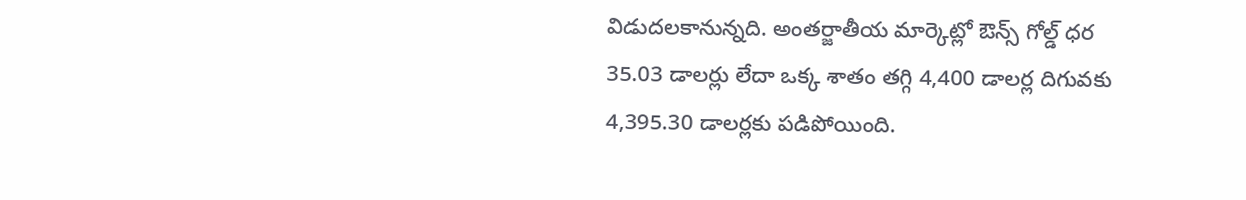విడుదలకానున్నది. అంతర్జాతీయ మార్కెట్లో ఔన్స్ గోల్డ్ ధర 35.03 డాలర్లు లేదా ఒక్క శాతం తగ్గి 4,400 డాలర్ల దిగువకు 4,395.30 డాలర్లకు పడిపోయింది.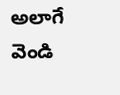అలాగే వెండి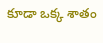కూడా ఒక్క శాతం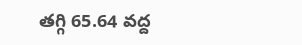తగ్గి 65.64 వద్ద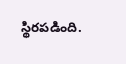స్థిరపడింది.